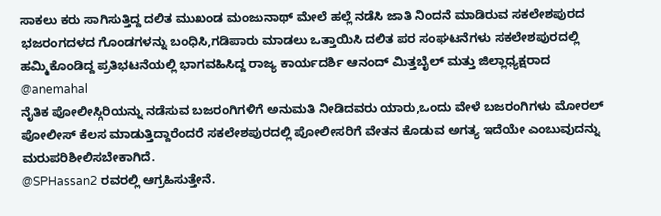ಸಾಕಲು ಕರು ಸಾಗಿಸುತ್ತಿದ್ದ ದಲಿತ ಮುಖಂಡ ಮಂಜುನಾಥ್ ಮೇಲೆ ಹಲ್ಲೆ ನಡೆಸಿ ಜಾತಿ ನಿಂದನೆ ಮಾಡಿರುವ ಸಕಲೇಶಪುರದ ಭಜರಂಗದಳದ ಗೊಂಡಗಳನ್ನು ಬಂಧಿಸಿ,ಗಡಿಪಾರು ಮಾಡಲು ಒತ್ತಾಯಿಸಿ ದಲಿತ ಪರ ಸಂಘಟನೆಗಳು ಸಕಲೇಶಪುರದಲ್ಲಿ ಹಮ್ಮಿಕೊಂಡಿದ್ದ ಪ್ರತಿಭಟನೆಯಲ್ಲಿ ಭಾಗವಹಿಸಿದ್ದ ರಾಜ್ಯ ಕಾರ್ಯದರ್ಶಿ ಆನಂದ್ ಮಿತ್ತಬೈಲ್ ಮತ್ತು ಜಿಲ್ಲಾಧ್ಯಕ್ಷರಾದ @anemahal
ನೈತಿಕ ಪೋಲೀಸ್ಗಿರಿಯನ್ನು ನಡೆಸುವ ಬಜರಂಗಿಗಳಿಗೆ ಅನುಮತಿ ನೀಡಿದವರು ಯಾರು,ಒಂದು ವೇಳೆ ಬಜರಂಗಿಗಳು ಮೋರಲ್ ಪೋಲೀಸ್ ಕೆಲಸ ಮಾಡುತ್ತಿದ್ದಾರೆಂದರೆ ಸಕಲೇಶಪುರದಲ್ಲಿ ಪೋಲೀಸರಿಗೆ ವೇತನ ಕೊಡುವ ಅಗತ್ಯ ಇದೆಯೇ ಎಂಬುವುದನ್ನು ಮರುಪರಿಶೀಲಿಸಬೇಕಾಗಿದೆ.
@SPHassan2 ರವರಲ್ಲಿ ಆಗ್ರಹಿಸುತ್ತೇನೆ.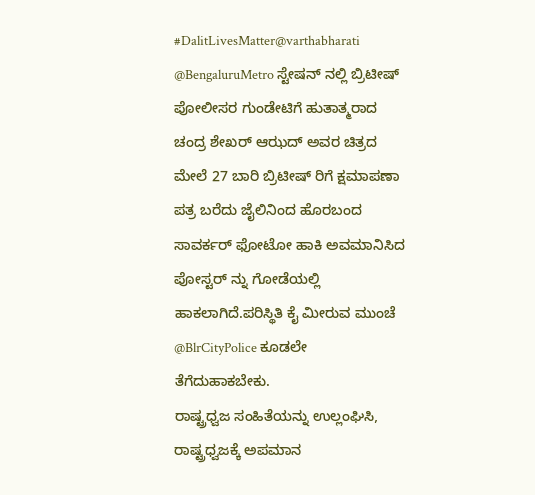#DalitLivesMatter@varthabharati
@BengaluruMetro ಸ್ಟೇಷನ್ ನಲ್ಲಿ ಬ್ರಿಟೀಷ್ ಪೋಲೀಸರ ಗುಂಡೇಟಿಗೆ ಹುತಾತ್ಮರಾದ ಚಂದ್ರ ಶೇಖರ್ ಆಝದ್ ಅವರ ಚಿತ್ರದ ಮೇಲೆ 27 ಬಾರಿ ಬ್ರಿಟೀಷ್ ರಿಗೆ ಕ್ಷಮಾಪಣಾ ಪತ್ರ ಬರೆದು ಜೈಲಿನಿಂದ ಹೊರಬಂದ ಸಾವರ್ಕರ್ ಫೋಟೋ ಹಾಕಿ ಅವಮಾನಿಸಿದ ಪೋಸ್ಟರ್ ನ್ನು ಗೋಡೆಯಲ್ಲಿ ಹಾಕಲಾಗಿದೆ.ಪರಿಸ್ಥಿತಿ ಕೈ ಮೀರುವ ಮುಂಚೆ @BlrCityPolice ಕೂಡಲೇ ತೆಗೆದುಹಾಕಬೇಕು.
ರಾಷ್ಟ್ರಧ್ವಜ ಸಂಹಿತೆಯನ್ನು ಉಲ್ಲಂಘಿಸಿ, ರಾಷ್ಟ್ರಧ್ವಜಕ್ಕೆ ಅಪಮಾನ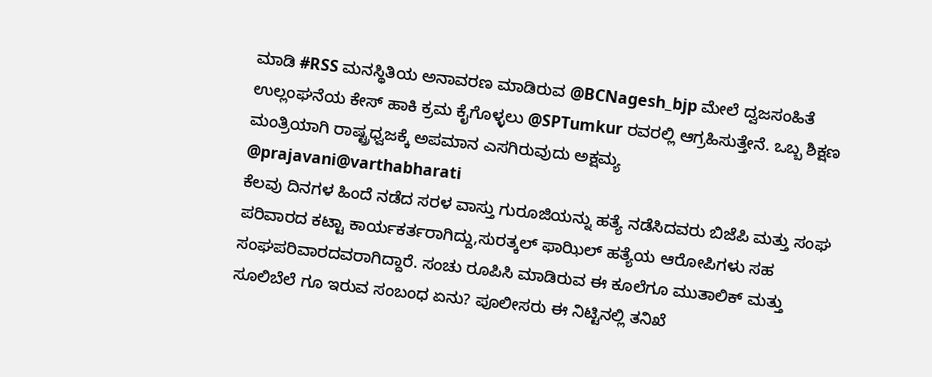ಮಾಡಿ #RSS ಮನಸ್ಥಿತಿಯ ಅನಾವರಣ ಮಾಡಿರುವ @BCNagesh_bjp ಮೇಲೆ ದ್ವಜಸಂಹಿತೆ ಉಲ್ಲಂಘನೆಯ ಕೇಸ್ ಹಾಕಿ ಕ್ರಮ ಕೈಗೊಳ್ಳಲು @SPTumkur ರವರಲ್ಲಿ ಆಗ್ರಹಿಸುತ್ತೇನೆ. ಒಬ್ಬ ಶಿಕ್ಷಣ ಮಂತ್ರಿಯಾಗಿ ರಾಷ್ಟ್ರಧ್ವಜಕ್ಕೆ ಅಪಮಾನ ಎಸಗಿರುವುದು ಅಕ್ಷಮ್ಯ
@prajavani@varthabharati
ಕೆಲವು ದಿನಗಳ ಹಿಂದೆ ನಡೆದ ಸರಳ ವಾಸ್ತು ಗುರೂಜಿಯನ್ನು ಹತ್ಯೆ ನಡೆಸಿದವರು ಬಿಜೆಪಿ ಮತ್ತು ಸಂಘ ಪರಿವಾರದ ಕಟ್ಟಾ ಕಾರ್ಯಕರ್ತರಾಗಿದ್ದು,ಸುರತ್ಕಲ್ ಫಾಝಿಲ್ ಹತ್ಯೆಯ ಆರೋಪಿಗಳು ಸಹ ಸಂಘಪರಿವಾರದವರಾಗಿದ್ದಾರೆ. ಸಂಚು ರೂಪಿಸಿ ಮಾಡಿರುವ ಈ ಕೂಲೆಗೂ ಮುತಾಲಿಕ್ ಮತ್ತು ಸೂಲಿಬೆಲೆ ಗೂ ಇರುವ ಸಂಬಂಧ ಏನು? ಪೂಲೀಸರು ಈ ನಿಟ್ಟಿನಲ್ಲಿ ತನಿಖೆ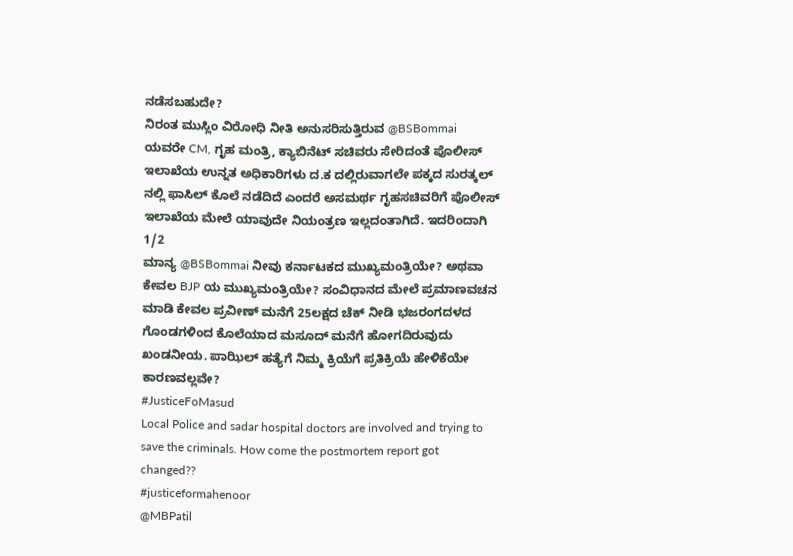ನಡೆಸಬಹುದೇ?
ನಿರಂತ ಮುಸ್ಲಿಂ ವಿರೋಧಿ ನೀತಿ ಅನುಸರಿಸುತ್ತಿರುವ @BSBommai ಯವರೇ CM, ಗೃಹ ಮಂತ್ರಿ, ಕ್ಯಾಬಿನೆಟ್ ಸಚಿವರು ಸೇರಿದಂತೆ ಪೊಲೀಸ್ ಇಲಾಖೆಯ ಉನ್ನತ ಅಧಿಕಾರಿಗಳು ದ.ಕ ದಲ್ಲಿರುವಾಗಲೇ ಪಕ್ಕದ ಸುರತ್ಕಲ್ ನಲ್ಲಿ ಫಾಸಿಲ್ ಕೊಲೆ ನಡೆದಿದೆ ಎಂದರೆ ಅಸಮರ್ಥ ಗೃಹಸಚಿವರಿಗೆ ಪೊಲೀಸ್ ಇಲಾಖೆಯ ಮೇಲೆ ಯಾವುದೇ ನಿಯಂತ್ರಣ ಇಲ್ಲದಂತಾಗಿದೆ. ಇದರಿಂದಾಗಿ
1/2
ಮಾನ್ಯ @BSBommai ನೀವು ಕರ್ನಾಟಕದ ಮುಖ್ಯಮಂತ್ರಿಯೇ? ಅಥವಾ ಕೇವಲ BJP ಯ ಮುಖ್ಯಮಂತ್ರಿಯೇ? ಸಂವಿಧಾನದ ಮೇಲೆ ಪ್ರಮಾಣವಚನ ಮಾಡಿ ಕೇವಲ ಪ್ರವೀಣ್ ಮನೆಗೆ 25ಲಕ್ಷದ ಚೆಕ್ ನೀಡಿ ಭಜರಂಗದಳದ ಗೊಂಡಗಳಿಂದ ಕೊಲೆಯಾದ ಮಸೂದ್ ಮನೆಗೆ ಹೋಗದಿರುವುದು ಖಂಡನೀಯ. ಪಾಝಿಲ್ ಹತ್ಯೆಗೆ ನಿಮ್ಮ ಕ್ರಿಯೆಗೆ ಪ್ರತಿಕ್ರಿಯೆ ಹೇಳಿಕೆಯೇ ಕಾರಣವಲ್ಲವೇ?
#JusticeFoMasud
Local Police and sadar hospital doctors are involved and trying to save the criminals. How come the postmortem report got changed??
#justiceformahenoor
@MBPatil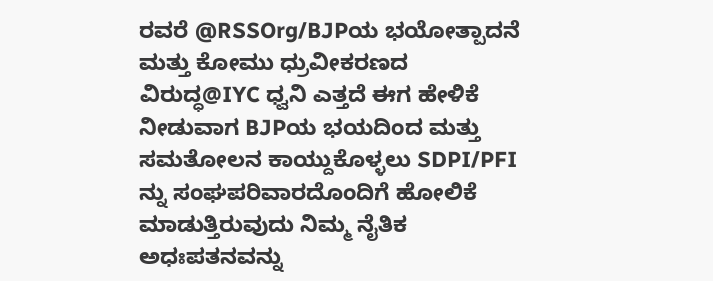ರವರೆ @RSSOrg/BJPಯ ಭಯೋತ್ಪಾದನೆ ಮತ್ತು ಕೋಮು ಧ್ರುವೀಕರಣದ ವಿರುದ್ಧ@IYC ಧ್ವನಿ ಎತ್ತದೆ ಈಗ ಹೇಳಿಕೆ ನೀಡುವಾಗ BJPಯ ಭಯದಿಂದ ಮತ್ತು ಸಮತೋಲನ ಕಾಯ್ದುಕೊಳ್ಳಲು SDPI/PFI ನ್ನು ಸಂಘಪರಿವಾರದೊಂದಿಗೆ ಹೋಲಿಕೆ ಮಾಡುತ್ತಿರುವುದು ನಿಮ್ಮ ನೈತಿಕ ಅಧಃಪತನವನ್ನು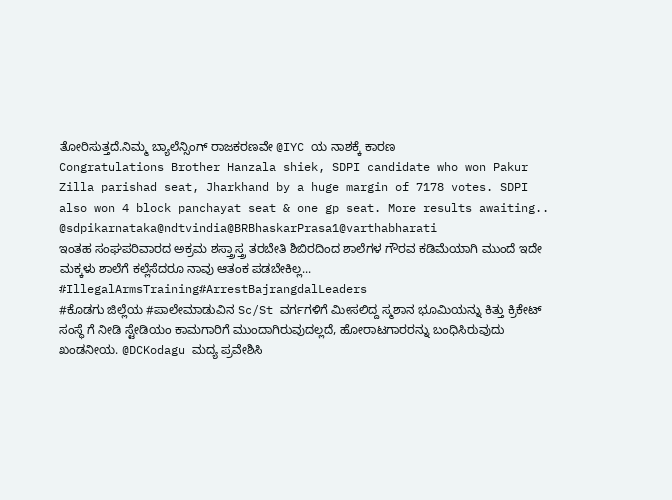ತೋರಿಸುತ್ತದೆ.ನಿಮ್ಮ ಬ್ಯಾಲೆನ್ಸಿಂಗ್ ರಾಜಕರಣವೇ @IYC ಯ ನಾಶಕ್ಕೆ ಕಾರಣ
Congratulations Brother Hanzala shiek, SDPI candidate who won Pakur Zilla parishad seat, Jharkhand by a huge margin of 7178 votes. SDPI also won 4 block panchayat seat & one gp seat. More results awaiting..
@sdpikarnataka@ndtvindia@BRBhaskarPrasa1@varthabharati
ಇಂತಹ ಸಂಘಪರಿವಾರದ ಅಕ್ರಮ ಶಸ್ತ್ರಾಸ್ತ್ರ ತರಬೇತಿ ಶಿಬಿರದಿಂದ ಶಾಲೆಗಳ ಗೌರವ ಕಡಿಮೆಯಾಗಿ ಮುಂದೆ ಇದೇ ಮಕ್ಕಳು ಶಾಲೆಗೆ ಕಲ್ಲೆಸೆದರೂ ನಾವು ಆತಂಕ ಪಡಬೇಕಿಲ್ಲ...
#IllegalArmsTraining#ArrestBajrangdalLeaders
#ಕೊಡಗು ಜಿಲ್ಲೆಯ #ಪಾಲೇಮಾಡುವಿನ Sc/St ವರ್ಗಗಳಿಗೆ ಮೀಸಲಿದ್ದ ಸ್ಮಶಾನ ಭೂಮಿಯನ್ನು ಕಿತ್ತು ಕ್ರಿಕೇಟ್ ಸಂಸ್ಥೆ ಗೆ ನೀಡಿ ಸ್ಟೇಡಿಯಂ ಕಾಮಗಾರಿಗೆ ಮುಂದಾಗಿರುವುದಲ್ಲದೆ, ಹೋರಾಟಗಾರರನ್ನು ಬಂಧಿಸಿರುವುದು ಖಂಡನೀಯ. @DCKodagu ಮದ್ಯ ಪ್ರವೇಶಿಸಿ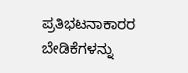ಪ್ರತಿಭಟನಾಕಾರರ ಬೇಡಿಕೆಗಳನ್ನು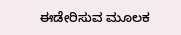ಈಡೇರಿಸುವ ಮೂಲಕ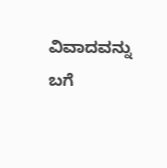ವಿವಾದವನ್ನು ಬಗೆ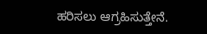ಹರಿಸಲು ಆಗ್ರಹಿಸುತ್ತೇನೆ.